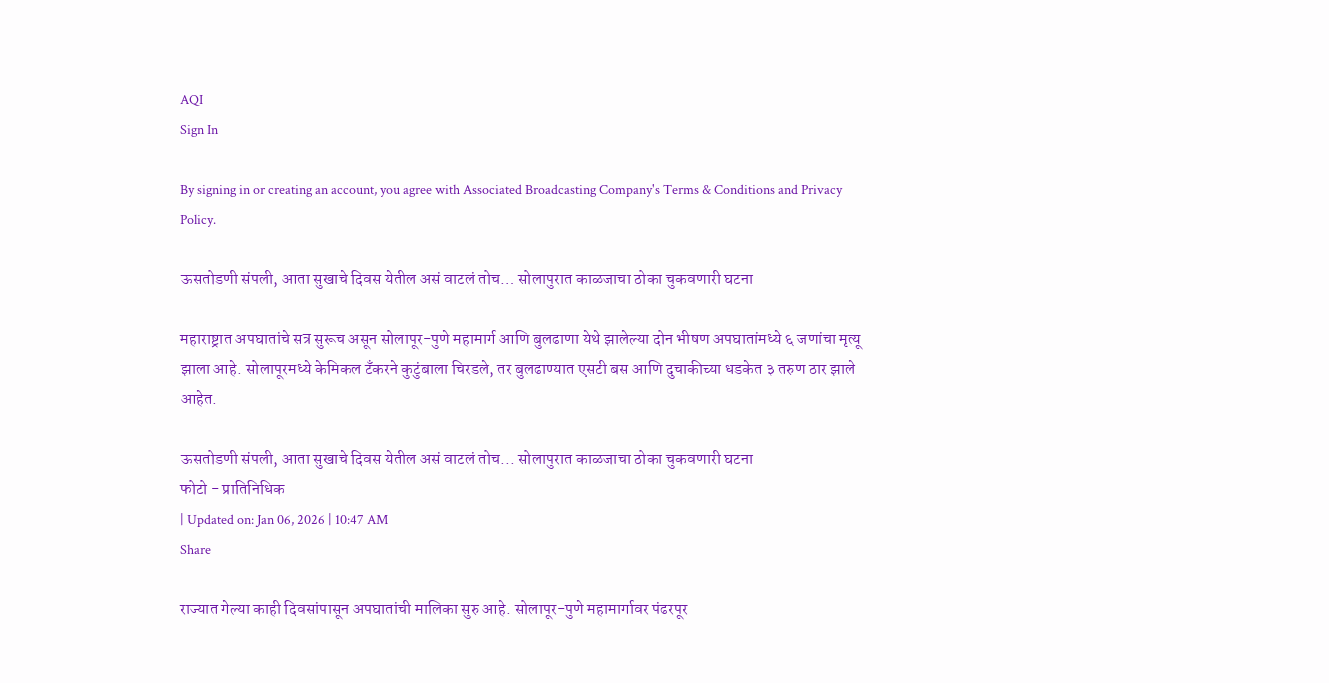AQI
Sign In

By signing in or creating an account, you agree with Associated Broadcasting Company's Terms & Conditions and Privacy Policy.

ऊसतोडणी संपली, आता सुखाचे दिवस येतील असं वाटलं तोच… सोलापुरात काळजाचा ठोका चुकवणारी घटना

महाराष्ट्रात अपघातांचे सत्र सुरूच असून सोलापूर-पुणे महामार्ग आणि बुलढाणा येथे झालेल्या दोन भीषण अपघातांमध्ये ६ जणांचा मृत्यू झाला आहे. सोलापूरमध्ये केमिकल टँकरने कुटुंबाला चिरडले, तर बुलढाण्यात एसटी बस आणि दुचाकीच्या धडकेत ३ तरुण ठार झाले आहेत.

ऊसतोडणी संपली, आता सुखाचे दिवस येतील असं वाटलं तोच... सोलापुरात काळजाचा ठोका चुकवणारी घटना
फोटो - प्रातिनिधिक
| Updated on: Jan 06, 2026 | 10:47 AM
Share

राज्यात गेल्या काही दिवसांपासून अपघातांची मालिका सुरु आहे. सोलापूर-पुणे महामार्गावर पंढरपूर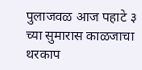पुलाजवळ आज पहाटे ३ च्या सुमारास काळजाचा थरकाप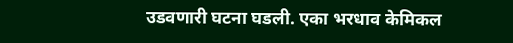उडवणारी घटना घडली. एका भरधाव केमिकल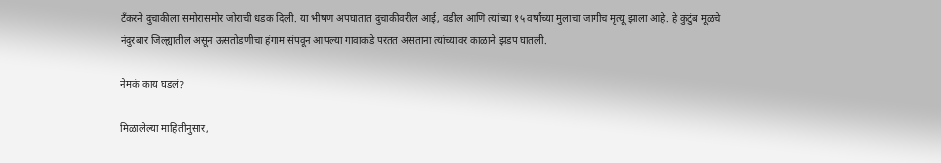टँकरने दुचाकीला समोरासमोर जोराची धडक दिली. या भीषण अपघातात दुचाकीवरील आई, वडील आणि त्यांच्या १५ वर्षांच्या मुलाचा जागीच मृत्यू झाला आहे. हे कुटुंब मूळचे नंदुरबार जिल्ह्यातील असून ऊसतोडणीचा हंगाम संपवून आपल्या गावाकडे परतत असताना त्यांच्यावर काळाने झडप घातली.

नेमकं काय घडलं?

मिळालेल्या माहितीनुसार,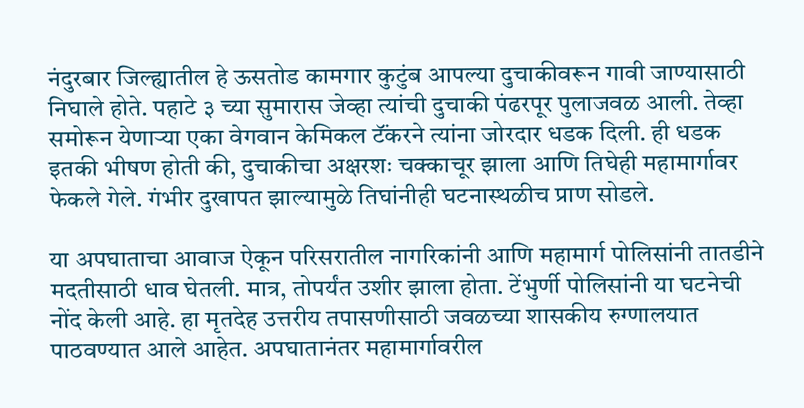नंदुरबार जिल्ह्यातील हे ऊसतोड कामगार कुटुंब आपल्या दुचाकीवरून गावी जाण्यासाठी निघाले होते. पहाटे ३ च्या सुमारास जेव्हा त्यांची दुचाकी पंढरपूर पुलाजवळ आली. तेव्हा समोरून येणाऱ्या एका वेगवान केमिकल टॅंकरने त्यांना जोरदार धडक दिली. ही धडक इतकी भीषण होती की, दुचाकीचा अक्षरशः चक्काचूर झाला आणि तिघेही महामार्गावर फेकले गेले. गंभीर दुखापत झाल्यामुळे तिघांनीही घटनास्थळीच प्राण सोडले.

या अपघाताचा आवाज ऐकून परिसरातील नागरिकांनी आणि महामार्ग पोलिसांनी तातडीने मदतीसाठी धाव घेतली. मात्र, तोपर्यंत उशीर झाला होता. टेंभुर्णी पोलिसांनी या घटनेची नोंद केली आहे. हा मृतदेह उत्तरीय तपासणीसाठी जवळच्या शासकीय रुग्णालयात पाठवण्यात आले आहेत. अपघातानंतर महामार्गावरील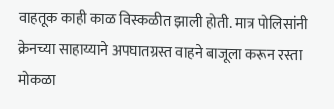वाहतूक काही काळ विस्कळीत झाली होती. मात्र पोलिसांनी क्रेनच्या साहाय्याने अपघातग्रस्त वाहने बाजूला करून रस्ता मोकळा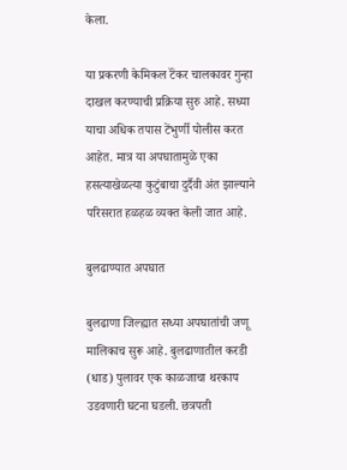केला.

या प्रकरणी केमिकल टॅंकर चालकावर गुन्हा दाखल करण्याची प्रक्रिया सुरु आहे. सध्या याचा अधिक तपास टेंभुर्णी पोलीस करत आहेत. मात्र या अपघातामुळे एका हसत्याखेळत्या कुटुंबाचा दुर्दैवी अंत झाल्याने परिसरात हळहळ व्यक्त केली जात आहे.

बुलढाण्यात अपघात

बुलढाणा जिल्ह्यात सध्या अपघातांची जणू मालिकाच सुरू आहे. बुलढाणातील करडी (धाड) पुलावर एक काळजाचा थरकाप उडवणारी घटना घडली. छत्रपती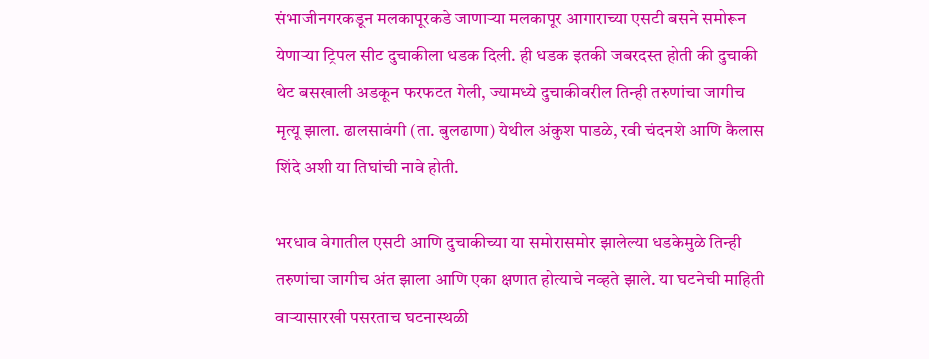संभाजीनगरकडून मलकापूरकडे जाणाऱ्या मलकापूर आगाराच्या एसटी बसने समोरून येणाऱ्या ट्रिपल सीट दुचाकीला धडक दिली. ही धडक इतकी जबरदस्त होती की दुचाकी थेट बसखाली अडकून फरफटत गेली, ज्यामध्ये दुचाकीवरील तिन्ही तरुणांचा जागीच मृत्यू झाला. ढालसावंगी (ता. बुलढाणा) येथील अंकुश पाडळे, रवी चंदनशे आणि कैलास शिंदे अशी या तिघांची नावे होती.

भरधाव वेगातील एसटी आणि दुचाकीच्या या समोरासमोर झालेल्या धडकेमुळे तिन्ही तरुणांचा जागीच अंत झाला आणि एका क्षणात होत्याचे नव्हते झाले. या घटनेची माहिती वाऱ्यासारखी पसरताच घटनास्थळी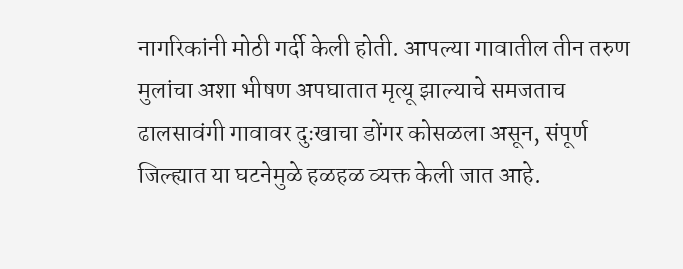नागरिकांनी मोठी गर्दी केली होती. आपल्या गावातील तीन तरुण मुलांचा अशा भीषण अपघातात मृत्यू झाल्याचे समजताच ढालसावंगी गावावर दुःखाचा डोंगर कोसळला असून, संपूर्ण जिल्ह्यात या घटनेमुळे हळहळ व्यक्त केली जात आहे.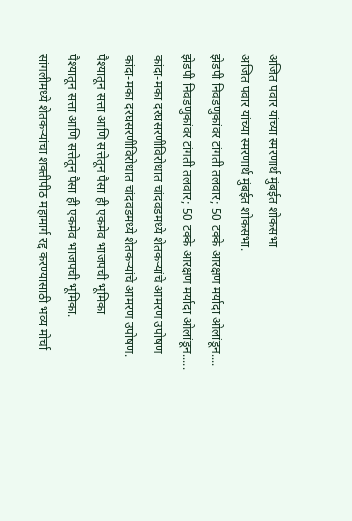अजित पवार यांच्या स्मरणार्थ मुंबईत शोकसभा
अजित पवार यांच्या स्मरणार्थ मुंबईत शोकसभा.
झेडपी निवडणुकांवर टांगती तलवार; 50 टक्के आरक्षण मर्यादा ओलांडून....
झेडपी निवडणुकांवर टांगती तलवार; 50 टक्के आरक्षण मर्यादा ओलांडून.....
कांदा-मका दरघसरणीविरोधात चांदवडमध्ये शेतकऱ्यांचे आमरण उपोषण
कांदा-मका दरघसरणीविरोधात चांदवडमध्ये शेतकऱ्यांचे आमरण उपोषण.
पैश्यातून सत्ता आणि सत्तेतून पैसा ही एकमेव भाजपची भूमिका
पैश्यातून सत्ता आणि सत्तेतून पैसा ही एकमेव भाजपची भूमिका.
सांगलीमध्ये शेतकऱ्यांचा शक्तीपीठ महामार्ग रद्द करण्यासाठी भव्य मोर्चा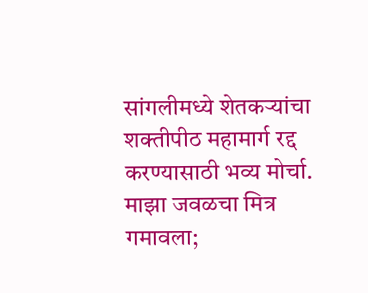सांगलीमध्ये शेतकऱ्यांचा शक्तीपीठ महामार्ग रद्द करण्यासाठी भव्य मोर्चा.
माझा जवळचा मित्र गमावला;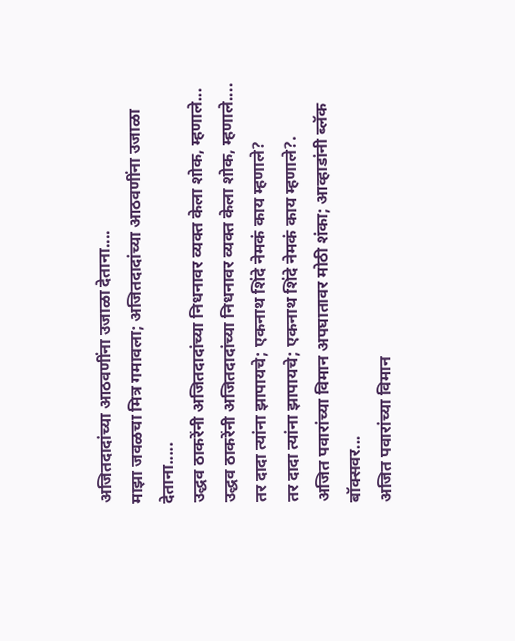अजितदादांच्या आठवणींना उजाळा देताना....
माझा जवळचा मित्र गमावला; अजितदादांच्या आठवणींना उजाळा देताना.....
उद्धव ठाकरेंनी अजितदादांच्या निधनावर व्यक्त केला शोक, म्हणाले...
उद्धव ठाकरेंनी अजितदादांच्या निधनावर व्यक्त केला शोक, म्हणाले....
तर दादा त्यांना झापायचे; एकनाथ शिंदे नेमकं काय म्हणाले?
तर दादा त्यांना झापायचे; एकनाथ शिंदे नेमकं काय म्हणाले?.
अजित पवारांच्या विमान अपघातावर मोठी शंका; आव्हाडांनी ब्लॅक बॉक्सवर...
अजित पवारांच्या विमान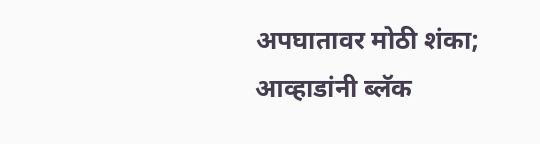अपघातावर मोठी शंका; आव्हाडांनी ब्लॅक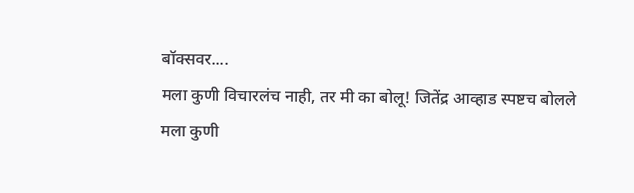बॉक्सवर....
मला कुणी विचारलंच नाही, तर मी का बोलू! जितेंद्र आव्हाड स्पष्टच बोलले
मला कुणी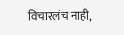विचारलंच नाही,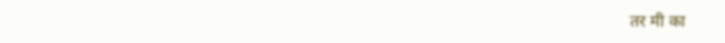तर मी का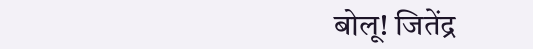बोलू! जितेंद्र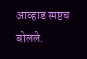आव्हाड स्पष्टच बोलले.